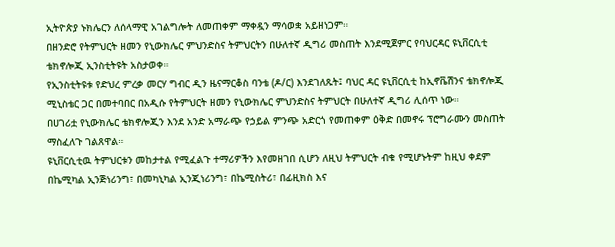ኢትዮጵያ ኑክሌርን ለሰላማዊ አገልግሎት ለመጠቀም ማቀዷን ማሳወቋ አይዘነጋም።
በዘንድሮ የትምህርት ዘመን የኒውክሌር ምህንድስና ትምህርትን በሁለተኛ ዲግሪ መስጠት እንደሚጀምር የባህርዳር ዩኒቨርሲቲ ቴክኖሎጂ ኢንስቲትዩት አስታወቀ።
የኢንስቲትዩቱ የድህረ ምረቃ መርሃ ግብር ዲን ዜናማርቆስ ባንቴ (ዶ/ር) እንደገለጹት፤ ባህር ዳር ዩኒቨርሲቲ ከኢኖቬሽንና ቴክኖሎጂ ሚኒስቴር ጋር በመተባበር በአዲሱ የትምህርት ዘመን የኒውክሌር ምህንድስና ትምህርት በሁለተኛ ዲግሪ ሊሰጥ ነው።
በሀገሪቷ የኒውክሌር ቴክኖሎጂን እንደ አንድ አማራጭ የኃይል ምንጭ አድርጎ የመጠቀም ዕቅድ በመኖሩ ፕሮግራሙን መስጠት ማስፈለጉ ገልጸዋል።
ዩኒቨርሲቲዉ ትምህርቱን መከታተል የሚፈልጉ ተማሪዎችን እየመዘገበ ሲሆን ለዚህ ትምህርት ብቁ የሚሆኑትም ከዚህ ቀደም በኬሚካል ኢንጅነሪንግ፣ በመካኒካል ኢንጂነሪንግ፣ በኬሚስትሪ፣ በፊዚክስ እና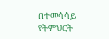በተመሳሳይ የትምህርት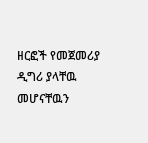ዘርፎች የመጀመሪያ ዲግሪ ያላቸዉ መሆናቸዉን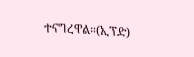ተናግረዋል።(ኢፕድ)